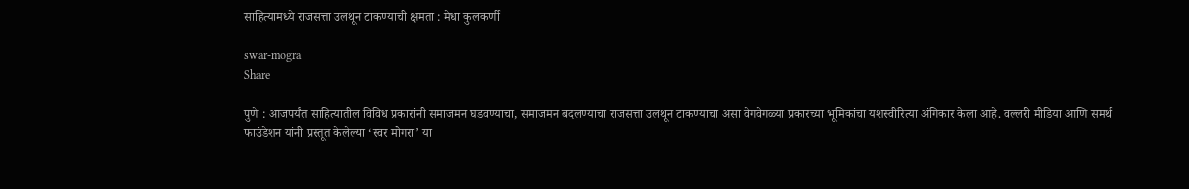साहित्यामध्ये राजसत्ता उलथून टाकण्याची क्षमता : मेधा कुलकर्णी

swar-mogra
Share

पुणे : आजपर्यंत साहित्यातील विविध प्रकारांनी समाजमन घडवण्याचा, समाजमन बदलण्याचा राजसत्ता उलथून टाकण्याचा असा वेगवेगळ्या प्रकारच्या भूमिकांचा यशस्वीरित्या अंगिकार केला आहे. वल्लरी मीडिया आणि समर्थ फाउंडेशन यांनी प्रस्तूत केलेल्या ‘स्वर मोगरा’ या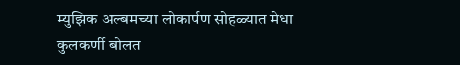म्युझिक अल्बमच्या लोकार्पण सोहळ्यात मेधा कुलकर्णी बोलत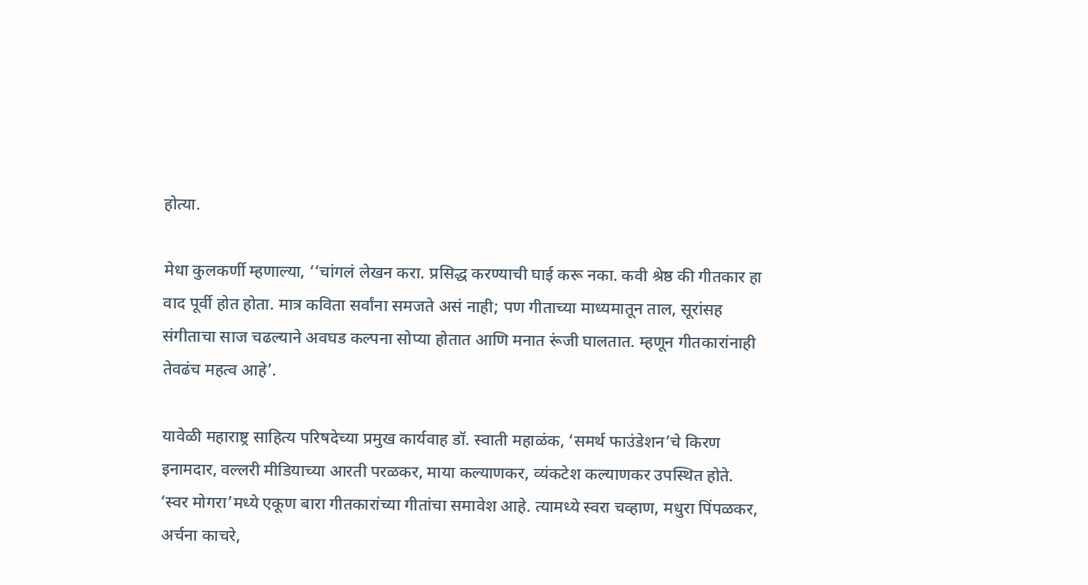होत्या.

मेधा कुलकर्णी म्हणाल्या, ‘‘चांगलं लेखन करा. प्रसिद्ध करण्याची घाई करू नका. कवी श्रेष्ठ की गीतकार हा वाद पूर्वी होत होता. मात्र कविता सर्वांना समजते असं नाही; पण गीताच्या माध्यमातून ताल, सूरांसह संगीताचा साज चढल्याने अवघड कल्पना सोप्या होतात आणि मनात रूंजी घालतात. म्हणून गीतकारांनाही तेवढंच महत्व आहे’.

यावेळी महाराष्ट्र साहित्य परिषदेच्या प्रमुख कार्यवाह डॉ. स्वाती महाळंक, ‘समर्थ फाउंडेशन’चे किरण इनामदार, वल्लरी मीडियाच्या आरती परळकर, माया कल्याणकर, व्यंकटेश कल्याणकर उपस्थित होते. ‘स्वर मोगरा’मध्ये एकूण बारा गीतकारांच्या गीतांचा समावेश आहे. त्यामध्ये स्वरा चव्हाण, मधुरा पिंपळकर, अर्चना काचरे,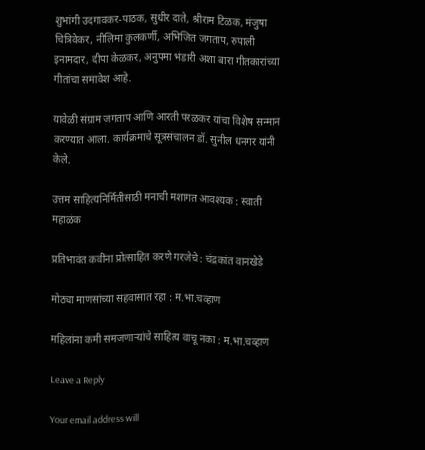शुभांगी उदगावकर-पाठक, सुधीर दाते, श्रीराम टिळक, मंजुषा चित्रिवेकर, नीलिमा कुलकर्णी, अभिजित जगताप, रुपाली इनामदार, दीपा केळकर, अनुपमा भंडारी अशा बारा गीतकारांच्या गीतांचा समावेश आहे.

यावेळी संग्राम जगताप आणि आरती परळकर यांचा विशेष सन्मान करण्यात आला. कार्यक्रमाचे सूत्रसंचालन डॉ. सुनील धनगर यांनी केले.

उत्तम साहित्यनिर्मितीसाठी मनाची मशागत आवश्यक : स्वाती महाळंक

प्रतिभावंत कवींना प्रोत्साहित करणे गरजेचे : चंद्रकांत वानखेडे

मोठ्या माणसांच्या सहवासात रहा : म.भा.चव्हाण

महिलांना कमी समजणाऱ्यांचे साहित्य वाचू नका : म.भा.चव्हाण

Leave a Reply

Your email address will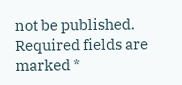not be published. Required fields are marked *